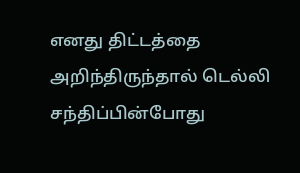எனது திட்டத்தை அறிந்திருந்தால் டெல்லி சந்திப்பின்போது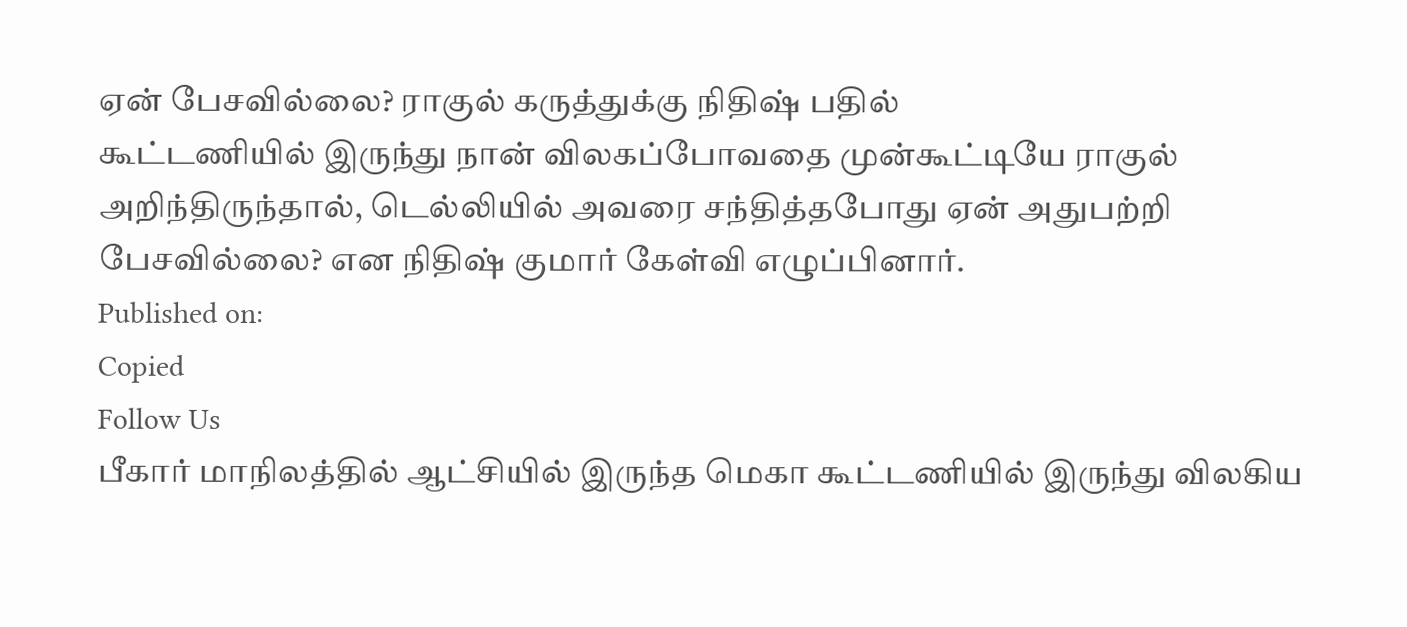ஏன் பேசவில்லை? ராகுல் கருத்துக்கு நிதிஷ் பதில்
கூட்டணியில் இருந்து நான் விலகப்போவதை முன்கூட்டியே ராகுல் அறிந்திருந்தால், டெல்லியில் அவரை சந்தித்தபோது ஏன் அதுபற்றி பேசவில்லை? என நிதிஷ் குமார் கேள்வி எழுப்பினார்.
Published on:
Copied
Follow Us
பீகார் மாநிலத்தில் ஆட்சியில் இருந்த மெகா கூட்டணியில் இருந்து விலகிய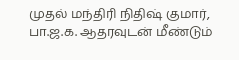முதல் மந்திரி நிதிஷ் குமார், பா.ஜ.க. ஆதரவுடன் மீண்டும்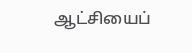ஆட்சியைப்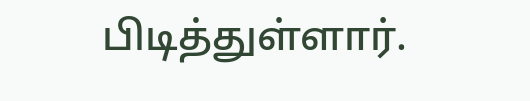பிடித்துள்ளார்.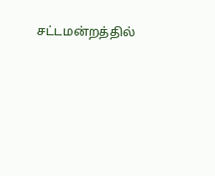சட்டமன்றத்தில்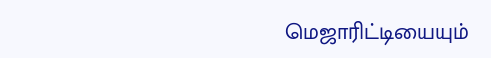மெஜாரிட்டியையும்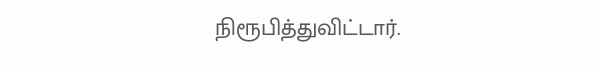நிரூபித்துவிட்டார்.